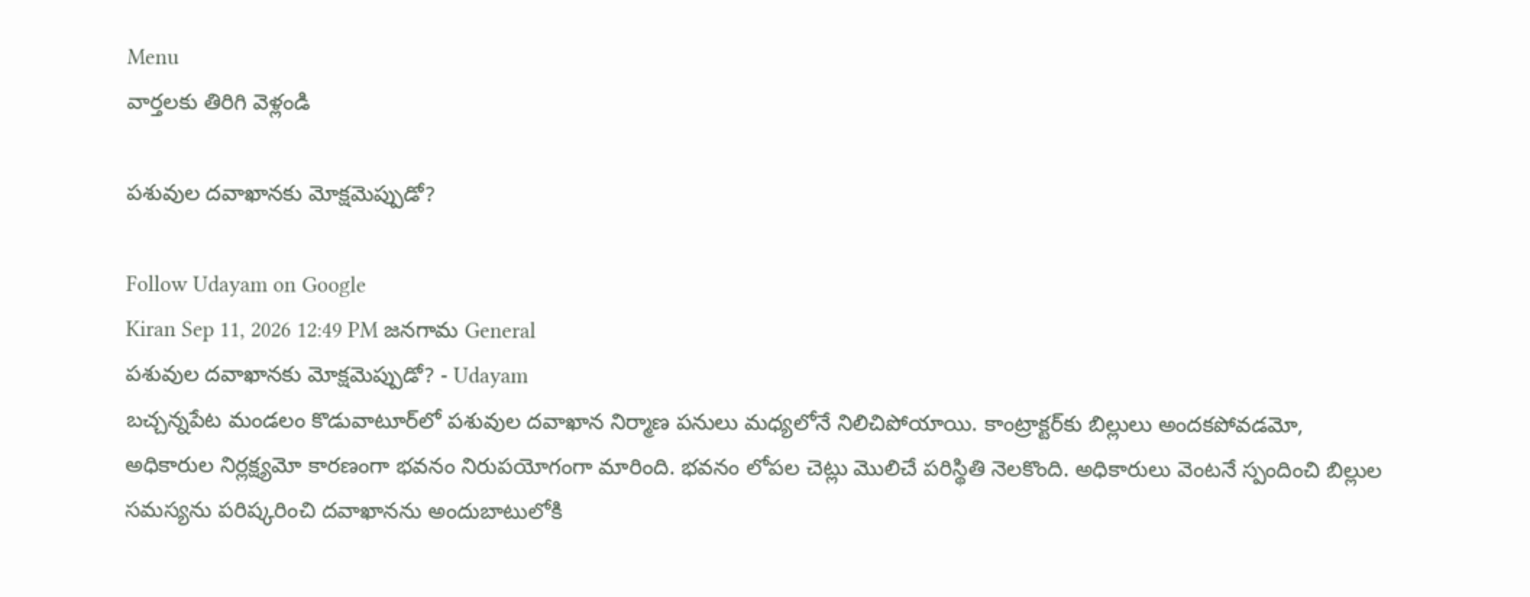Menu
వార్తలకు తిరిగి వెళ్లండి

పశువుల దవాఖానకు మోక్షమెప్పుడో?

Follow Udayam on Google
Kiran Sep 11, 2026 12:49 PM జనగామ General
పశువుల దవాఖానకు మోక్షమెప్పుడో? - Udayam
బచ్చన్నపేట మండలం కొడువాటూర్‌లో పశువుల దవాఖాన నిర్మాణ పనులు మధ్యలోనే నిలిచిపోయాయి. కాంట్రాక్టర్‌కు బిల్లులు అందకపోవడమో, అధికారుల నిర్లక్ష్యమో కారణంగా భవనం నిరుపయోగంగా మారింది. భవనం లోపల చెట్లు మొలిచే పరిస్థితి నెలకొంది. అధికారులు వెంటనే స్పందించి బిల్లుల సమస్యను పరిష్కరించి దవాఖానను అందుబాటులోకి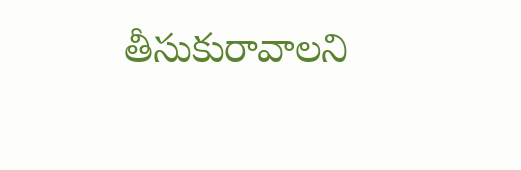తీసుకురావాలని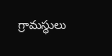గ్రామస్థులు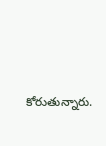కోరుతున్నారు.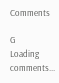Comments

G
Loading comments...